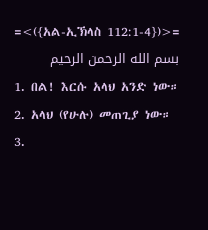=<({አል-ኢኽላስ 112:1-4})>=
بسم الله الرحمن الرحيم
1. በል! እርሱ አላህ አንድ ነው።
2. አላህ (የሁሉ) መጠጊያ ነው።
3.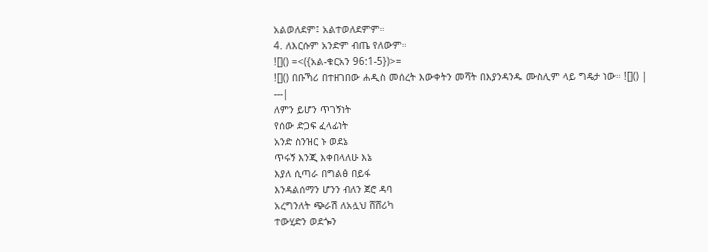አልወለደም፤ አልተወለደምም።
4. ለእርሱም አንድም ብጤ የለውም።
![]() =<({አል-ቁርአን 96:1-5})>=
![]() በቡኻሪ በተዘገበው ሐዲስ መሰረት እውቀትን መሻት በእያንዳንዱ ሙስሊም ላይ ግዴታ ነው። ![]() |
---|
ለምን ይሆን ጥገኝነት
የሰው ድጋፍ ፈላፊነት
አንድ ስንዝር ኑ ወደኔ
ጥሩኝ እንጂ እቀበላለሁ እኔ
እያለ ሲጣራ በግልፅ በይፋ
እንዳልሰማን ሆንን ብለን ጀሮ ዳባ
አረግንለት ጭራሽ ለአሏህ ሸሸሪካ
ተውሂድን ወደጐን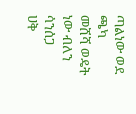ጣልነው ወደ ጫካ
መሸሻ ወዴት ነው ብለን ሳንሰጋ
ሀቅ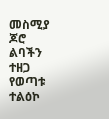መስሚያ ጆሮ ልባችን ተዘጋ
የወጣቱ ተልዕኮ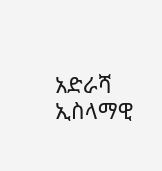አድራሻ
ኢስላማዊ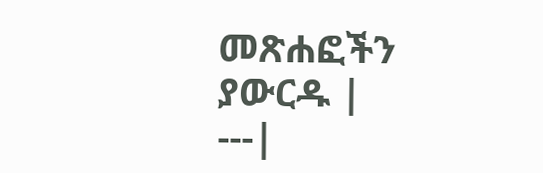መጽሐፎችን ያውርዱ |
---|